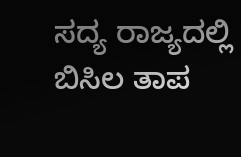ಸದ್ಯ ರಾಜ್ಯದಲ್ಲಿ ಬಿಸಿಲ ತಾಪ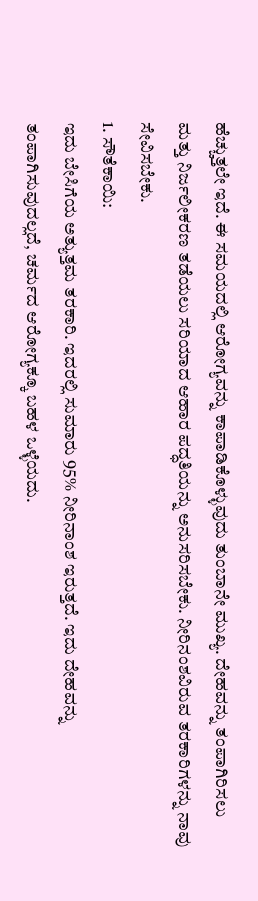ಹೆಚ್ಚುತ್ತಲೇ ಇದೆ. ಈ ಸಮಯದಲ್ಲಿ ಆರೋಗ್ಯವನ್ನು ಕಾಪಾಡಿಕೊಳ್ಳುವುದು ತುಂಬಾನೇ ಮುಖ್ಯ. ದೇಹವನ್ನು ತಂಪಾಗಿರಿಸಲು ಮತ್ತು ನಿರ್ಜಲೀಕರಣ ತಡೆಯಲು ಸರಿಯಾದ ಆಹಾರ ಪದ್ಧತಿಯನ್ನು ಅನುಸರಿಸಬೇಕು. ನೀರಿನಂಶವಿರುವ ತರಕಾರಿಗಳನ್ನು ನಾವು ಸೇವಿಸಬೇಕು.
1. ಸೌತೆಕಾಯಿ:
ಇದು ಬೇಸಿಗೆಯ ಅತ್ಯುತ್ತಮ ತರಕಾರಿ. ಇದರಲ್ಲಿ ಸುಮಾರು 95% ನೀರಿನಾಂಶ ಇರುತ್ತದೆ. ಇದು ದೇಹವನ್ನು ತಂಪಾಗಿಸುವುದಲ್ಲದೆ, ಚರ್ಮದ ಆರೋಗ್ಯಕ್ಕೂ ಬಹಳ ಒಳ್ಳೆಯದು.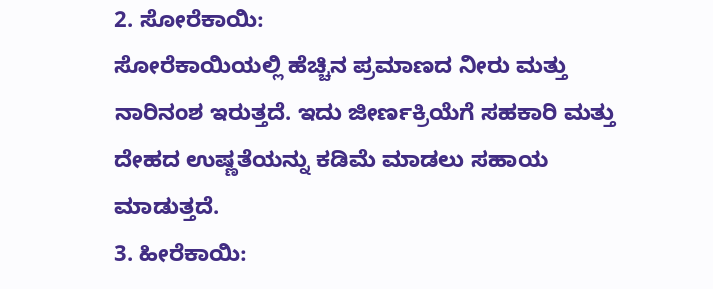2. ಸೋರೆಕಾಯಿ:
ಸೋರೆಕಾಯಿಯಲ್ಲಿ ಹೆಚ್ಚಿನ ಪ್ರಮಾಣದ ನೀರು ಮತ್ತು ನಾರಿನಂಶ ಇರುತ್ತದೆ. ಇದು ಜೀರ್ಣಕ್ರಿಯೆಗೆ ಸಹಕಾರಿ ಮತ್ತು ದೇಹದ ಉಷ್ಣತೆಯನ್ನು ಕಡಿಮೆ ಮಾಡಲು ಸಹಾಯ ಮಾಡುತ್ತದೆ.
3. ಹೀರೆಕಾಯಿ: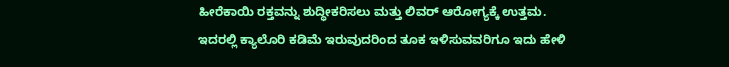ಹೀರೆಕಾಯಿ ರಕ್ತವನ್ನು ಶುದ್ಧೀಕರಿಸಲು ಮತ್ತು ಲಿವರ್ ಆರೋಗ್ಯಕ್ಕೆ ಉತ್ತಮ. ಇದರಲ್ಲಿ ಕ್ಯಾಲೊರಿ ಕಡಿಮೆ ಇರುವುದರಿಂದ ತೂಕ ಇಳಿಸುವವರಿಗೂ ಇದು ಹೇಳಿ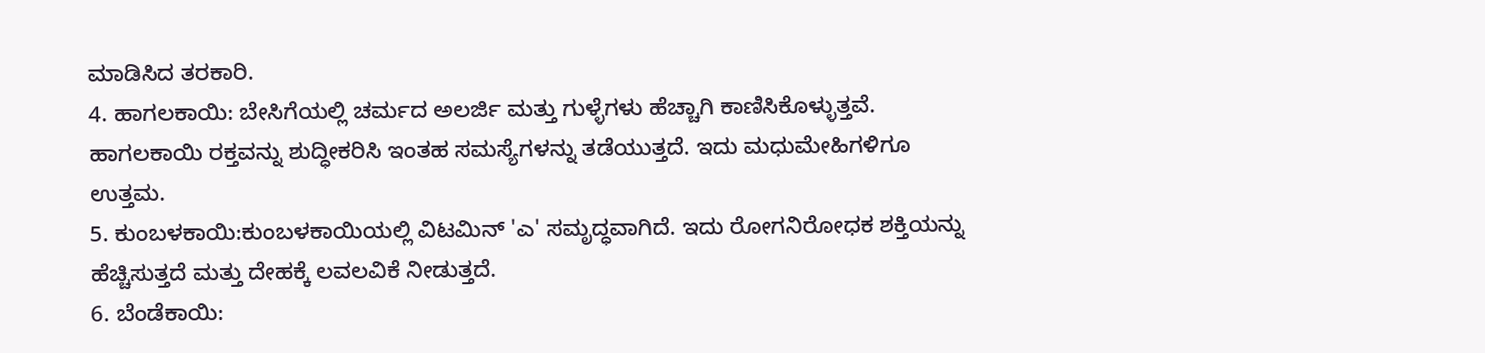ಮಾಡಿಸಿದ ತರಕಾರಿ.
4. ಹಾಗಲಕಾಯಿ: ಬೇಸಿಗೆಯಲ್ಲಿ ಚರ್ಮದ ಅಲರ್ಜಿ ಮತ್ತು ಗುಳ್ಳೆಗಳು ಹೆಚ್ಚಾಗಿ ಕಾಣಿಸಿಕೊಳ್ಳುತ್ತವೆ. ಹಾಗಲಕಾಯಿ ರಕ್ತವನ್ನು ಶುದ್ಧೀಕರಿಸಿ ಇಂತಹ ಸಮಸ್ಯೆಗಳನ್ನು ತಡೆಯುತ್ತದೆ. ಇದು ಮಧುಮೇಹಿಗಳಿಗೂ ಉತ್ತಮ.
5. ಕುಂಬಳಕಾಯಿ:ಕುಂಬಳಕಾಯಿಯಲ್ಲಿ ವಿಟಮಿನ್ 'ಎ' ಸಮೃದ್ಧವಾಗಿದೆ. ಇದು ರೋಗನಿರೋಧಕ ಶಕ್ತಿಯನ್ನು ಹೆಚ್ಚಿಸುತ್ತದೆ ಮತ್ತು ದೇಹಕ್ಕೆ ಲವಲವಿಕೆ ನೀಡುತ್ತದೆ.
6. ಬೆಂಡೆಕಾಯಿ: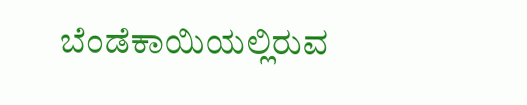ಬೆಂಡೆಕಾಯಿಯಲ್ಲಿರುವ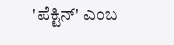'ಪೆಕ್ಟಿನ್' ಎಂಬ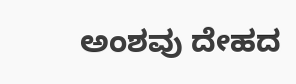ಅಂಶವು ದೇಹದ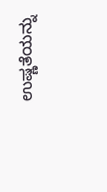ಉಷ್ಣತೆಯನ್ನು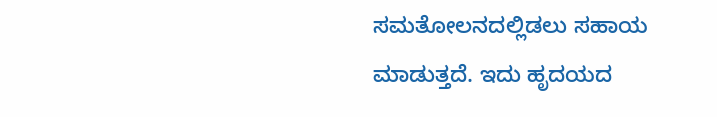ಸಮತೋಲನದಲ್ಲಿಡಲು ಸಹಾಯ ಮಾಡುತ್ತದೆ. ಇದು ಹೃದಯದ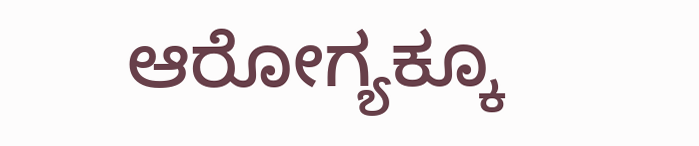ಆರೋಗ್ಯಕ್ಕೂ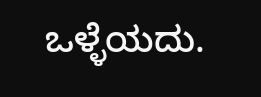ಒಳ್ಳೆಯದು.